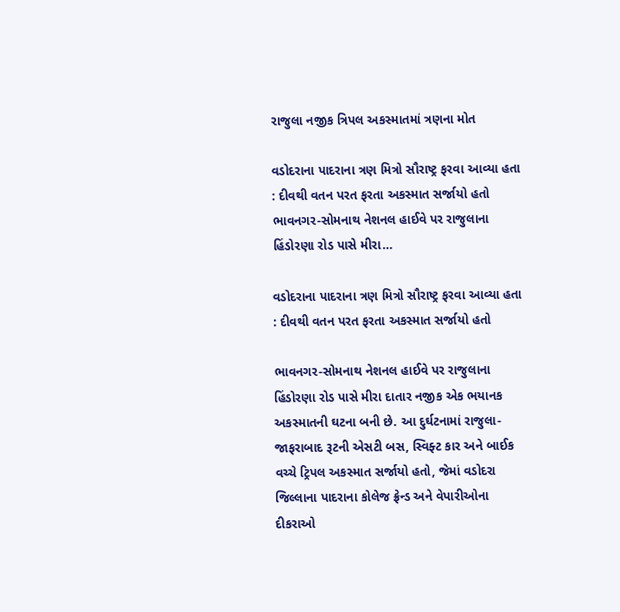રાજુલા નજીક ત્રિપલ અકસ્માતમાં ત્રણના મોત

વડોદરાના પાદરાના ત્રણ મિત્રો સૌરાષ્ટ્ર ફરવા આવ્યા હતા : દીવથી વતન પરત ફરતા અકસ્માત સર્જાયો હતો ભાવનગર-સોમનાથ નેશનલ હાઈવે પર રાજુલાના હિંડોરણા રોડ પાસે મીરા…

વડોદરાના પાદરાના ત્રણ મિત્રો સૌરાષ્ટ્ર ફરવા આવ્યા હતા : દીવથી વતન પરત ફરતા અકસ્માત સર્જાયો હતો

ભાવનગર-સોમનાથ નેશનલ હાઈવે પર રાજુલાના હિંડોરણા રોડ પાસે મીરા દાતાર નજીક એક ભયાનક અકસ્માતની ઘટના બની છે. આ દુર્ઘટનામાં રાજુલા-જાફરાબાદ રૂટની એસટી બસ, સ્વિફ્ટ કાર અને બાઈક વચ્ચે ટ્રિપલ અકસ્માત સર્જાયો હતો, જેમાં વડોદરા જિલ્લાના પાદરાના કોલેજ ફ્રેન્ડ અને વેપારીઓના દીકરાઓ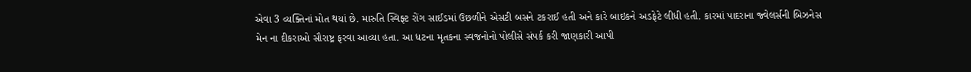એવા 3 વ્યક્તિનાં મોત થયાં છે. મારુતિ સ્વિફ્ટ રોંગ સાઈડમાં ઉછળીને એસટી બસને ટકરાઈ હતી અને કારે બાઇકને અડફેટે લીધી હતી. કારમાં પાદરાના જ્વેલર્સની બિઝનેસ મેન ના દીકરાઓ સૌરાષ્ટ્ર ફરવા આવ્યા હતા. આ ધટના મૃતકના સ્વજનોનો પોલીસે સંપર્ક કરી જાણકારી આપી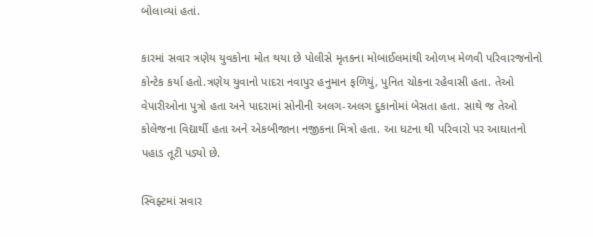બોલાવ્યાં હતાં.

કારમાં સવાર ત્રણેય યુવકોના મોત થયા છે પોલીસે મૃતકના મોબાઈલમાંથી ઓળખ મેળવી પરિવારજનોનો કોન્ટેક કર્યા હતો.ત્રણેય યુવાનો પાદરા નવાપુર હનુમાન ફળિયું, પુનિત ચોકના રહેવાસી હતા. તેઓ વેપારીઓના પુત્રો હતા અને પાદરામાં સોનીની અલગ-અલગ દુકાનોમાં બેસતા હતા. સાથે જ તેઓ કોલેજના વિદ્યાર્થી હતા અને એકબીજાના નજીકના મિત્રો હતા. આ ધટના થી પરિવારો પર આઘાતનો પહાડ તૂટી પડ્યો છે.

સ્વિફ્ટમાં સવાર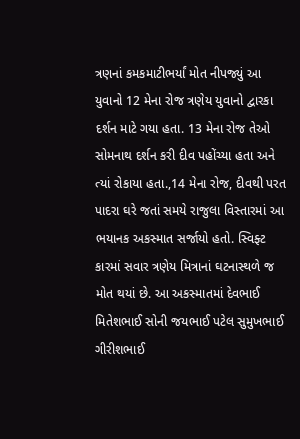ત્રણનાં કમકમાટીભર્યાં મોત નીપજ્યું આ યુવાનો 12 મેના રોજ ત્રણેય યુવાનો દ્વારકા દર્શન માટે ગયા હતા. 13 મેના રોજ તેઓ સોમનાથ દર્શન કરી દીવ પહોંચ્યા હતા અને ત્યાં રોકાયા હતા.,14 મેના રોજ, દીવથી પરત પાદરા ઘરે જતાં સમયે રાજુલા વિસ્તારમાં આ ભયાનક અકસ્માત સર્જાયો હતો. સ્વિફ્ટ કારમાં સવાર ત્રણેય મિત્રાનાં ઘટનાસ્થળે જ મોત થયાં છે. આ અકસ્માતમાં દેવભાઈ મિતેશભાઈ સોની જયભાઈ પટેલ સુમુખભાઈ ગીરીશભાઈ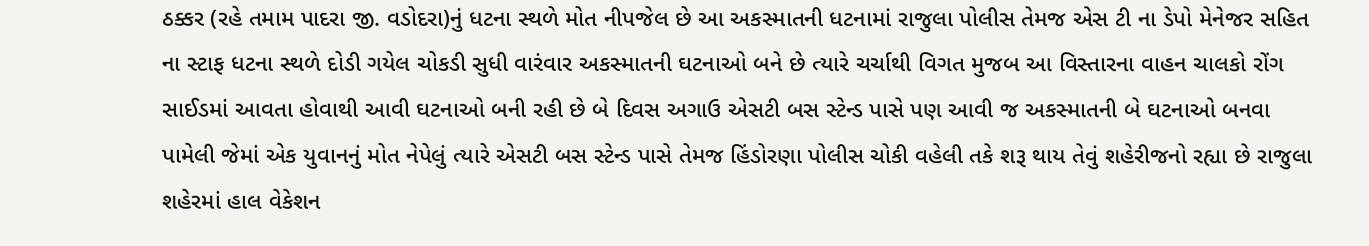ઠક્કર (રહે તમામ પાદરા જી. વડોદરા)નું ધટના સ્થળે મોત નીપજેલ છે આ અકસ્માતની ધટનામાં રાજુલા પોલીસ તેમજ એસ ટી ના ડેપો મેનેજર સહિત ના સ્ટાફ ધટના સ્થળે દોડી ગયેલ ચોકડી સુધી વારંવાર અકસ્માતની ઘટનાઓ બને છે ત્યારે ચર્ચાથી વિગત મુજબ આ વિસ્તારના વાહન ચાલકો રોંગ સાઈડમાં આવતા હોવાથી આવી ઘટનાઓ બની રહી છે બે દિવસ અગાઉ એસટી બસ સ્ટેન્ડ પાસે પણ આવી જ અકસ્માતની બે ઘટનાઓ બનવા પામેલી જેમાં એક યુવાનનું મોત નેપેલું ત્યારે એસટી બસ સ્ટેન્ડ પાસે તેમજ હિંડોરણા પોલીસ ચોકી વહેલી તકે શરૂ થાય તેવું શહેરીજનો રહ્યા છે રાજુલા શહેરમાં હાલ વેકેશન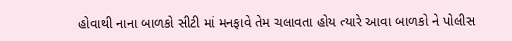હોવાથી નાના બાળકો સીટી માં મનફાવે તેમ ચલાવતા હોય ત્યારે આવા બાળકો ને પોલીસ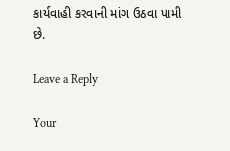કાર્યવાહી કરવાની માંગ ઉઠવા પામી છે.

Leave a Reply

Your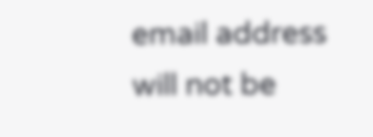email address will not be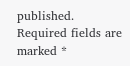published. Required fields are marked *